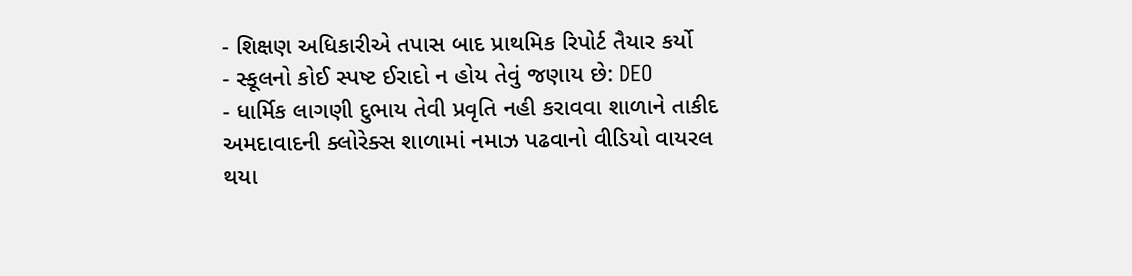- શિક્ષણ અધિકારીએ તપાસ બાદ પ્રાથમિક રિપોર્ટ તૈયાર કર્યો
- સ્કૂલનો કોઈ સ્પષ્ટ ઈરાદો ન હોય તેવું જણાય છે: DEO
- ધાર્મિક લાગણી દુભાય તેવી પ્રવૃતિ નહી કરાવવા શાળાને તાકીદ
અમદાવાદની ક્લોરેક્સ શાળામાં નમાઝ પઢવાનો વીડિયો વાયરલ થયા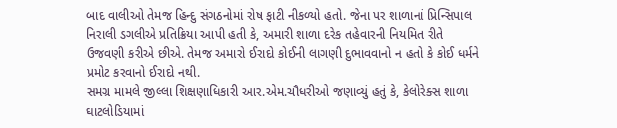બાદ વાલીઓ તેમજ હિન્દુ સંગઠનોમાં રોષ ફાટી નીકળ્યો હતો. જેના પર શાળાનાં પ્રિન્સિપાલ નિરાલી ડગલીએ પ્રતિક્રિયા આપી હતી કે, અમારી શાળા દરેક તહેવારની નિયમિત રીતે ઉજવણી કરીએ છીએ. તેમજ અમારો ઈરાદો કોઈની લાગણી દુભાવવાનો ન હતો કે કોઈ ધર્મને પ્રમોટ કરવાનો ઈરાદો નથી.
સમગ્ર મામલે જીલ્લા શિક્ષણાધિકારી આર.એમ.ચૌધરીઓ જણાવ્યું હતું કે, કેલોરેક્સ શાળા ઘાટલોડિયામાં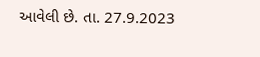આવેલી છે. તા. 27.9.2023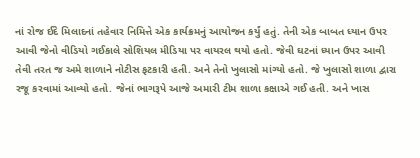નાં રોજ ઈદે મિલાદનાં તહેવાર નિમિત્તે એક કાર્યક્રમનું આયોજન કર્યું હતું. તેની એક બાબત ધ્યાન ઉપર આવી જેનો વીડિયો ગઈકાલે સોશિયલ મીડિયા પર વાયરલ થયો હતો. જેવી ઘટનાં ધ્યાન ઉપર આવી તેવી તરત જ અમે શાળાને નોટીસ ફટકારી હતી. અને તેનો ખુલાસો માંગ્યો હતો. જે ખુલાસો શાળા દ્વારા રજૂ કરવામાં આવ્યો હતો. જેનાં ભાગરૂપે આજે અમારી ટીમ શાળા કક્ષાએ ગઈ હતી. અને ખાસ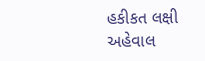હકીકત લક્ષી અહેવાલ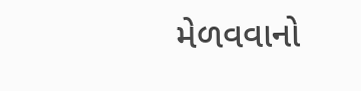મેળવવાનો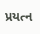પ્રયત્ન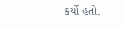કર્યો હતો.